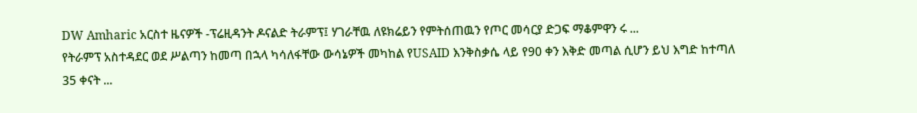DW Amharic አርስተ ዜናዎች -ፕሬዚዳንት ዶናልድ ትራምፕ፤ ሃገራቸዉ ለዩክሬይን የምትሰጠዉን የጦር መሳርያ ድጋፍ ማቆምዋን ሩ ...
የትራምፕ አስተዳደር ወደ ሥልጣን ከመጣ በኋላ ካሳለፋቸው ውሳኔዎች መካከል የUSAID እንቅስቃሴ ላይ የ90 ቀን እቅድ መጣል ሲሆን ይህ እግድ ከተጣለ 35 ቀናት ...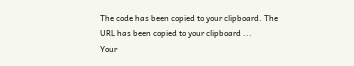The code has been copied to your clipboard. The URL has been copied to your clipboard ...
Your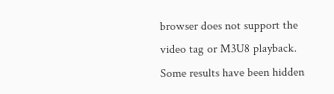browser does not support the video tag or M3U8 playback.
Some results have been hidden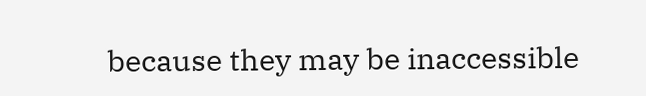because they may be inaccessible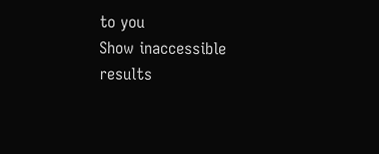to you
Show inaccessible results